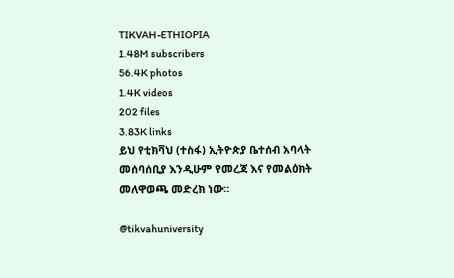TIKVAH-ETHIOPIA
1.48M subscribers
56.4K photos
1.4K videos
202 files
3.83K links
ይህ የቲክቫህ (ተስፋ) ኢትዮጵያ ቤተሰብ አባላት መሰባሰቢያ እንዲሁም የመረጃ እና የመልዕክት መለዋወጫ መድረክ ነው።

@tikvahuniversity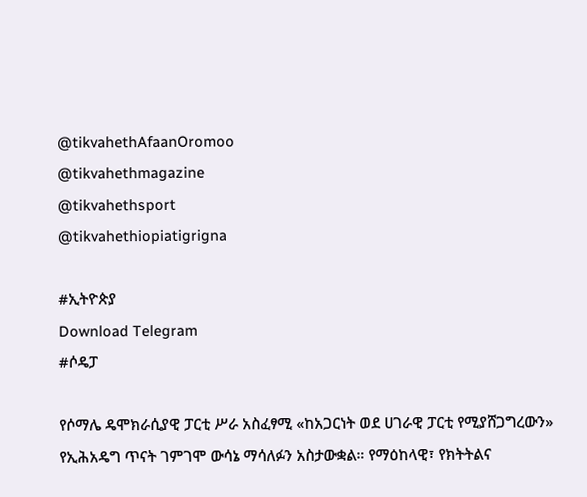@tikvahethAfaanOromoo
@tikvahethmagazine
@tikvahethsport
@tikvahethiopiatigrigna

#ኢትዮጵያ
Download Telegram
#ሶዴፓ

የሶማሌ ዴሞክራሲያዊ ፓርቲ ሥራ አስፈፃሚ «ከአጋርነት ወደ ሀገራዊ ፓርቲ የሚያሸጋግረውን» የኢሕአዴግ ጥናት ገምገሞ ውሳኔ ማሳለፉን አስታውቋል። የማዕከላዊ፣ የክትትልና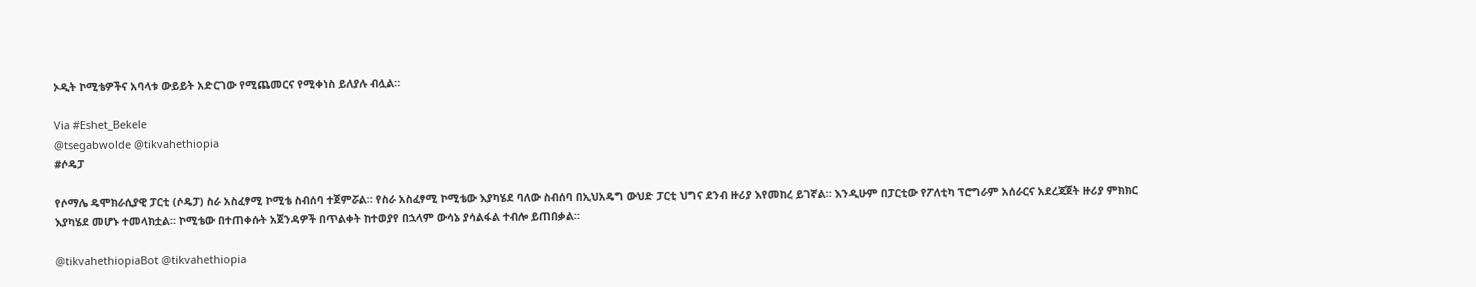ኦዲት ኮሚቴዎችና አባላቱ ውይይት አድርገው የሚጨመርና የሚቀነስ ይለያሉ ብሏል።

Via #Eshet_Bekele
@tsegabwolde @tikvahethiopia
#ሶዴፓ

የሶማሌ ዴሞክራሲያዊ ፓርቲ (ሶዴፓ) ስራ አስፈፃሚ ኮሚቴ ስብሰባ ተጀምሯል። የስራ አስፈፃሚ ኮሚቴው እያካሄደ ባለው ስብሰባ በኢህአዴግ ውህድ ፓርቲ ህግና ደንብ ዙሪያ እየመከረ ይገኛል። እንዲሁም በፓርቲው የፖለቲካ ፕሮግራም አሰራርና አደረጃጀት ዙሪያ ምክክር እያካሄደ መሆኑ ተመላክቷል። ኮሚቴው በተጠቀሱት አጀንዳዎች በጥልቀት ከተወያየ በኋላም ውሳኔ ያሳልፋል ተብሎ ይጠበቃል።

@tikvahethiopiaBot @tikvahethiopia